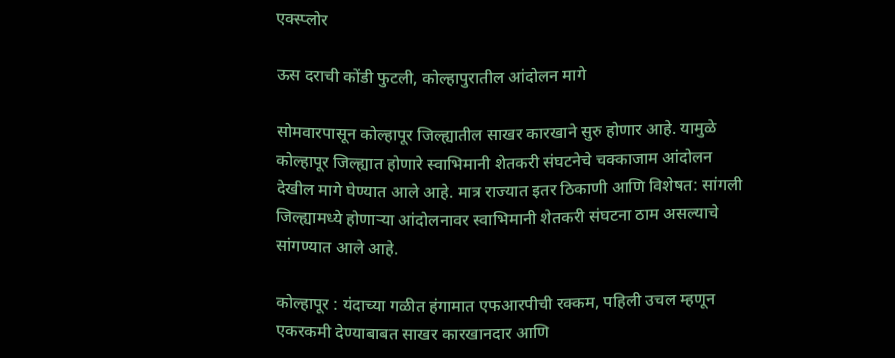एक्स्प्लोर

ऊस दराची कोंडी फुटली, कोल्हापुरातील आंदोलन मागे

सोमवारपासून कोल्हापूर जिल्ह्यातील साखर कारखाने सुरु होणार आहे. यामुळे कोल्हापूर जिल्ह्यात होणारे स्वाभिमानी शेतकरी संघटनेचे चक्काजाम आंदोलन देखील मागे घेण्यात आले आहे. मात्र राज्यात इतर ठिकाणी आणि विशेषत: सांगली जिल्ह्यामध्ये होणाऱ्या आंदोलनावर स्वाभिमानी शेतकरी संघटना ठाम असल्याचे सांगण्यात आले आहे.

कोल्हापूर : यंदाच्या गळीत हंगामात एफआरपीची रक्कम, पहिली उचल म्हणून एकरकमी देण्याबाबत साखर कारखानदार आणि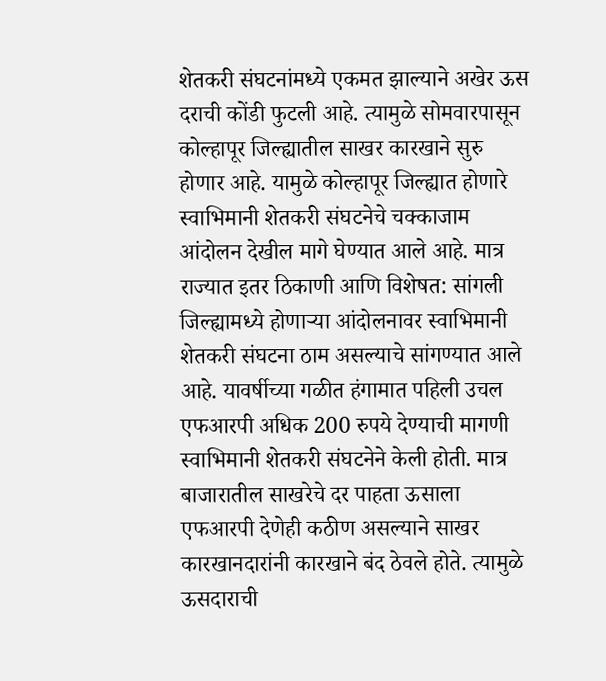शेतकरी संघटनांमध्ये एकमत झाल्याने अखेर ऊस दराची कोंडी फुटली आहे. त्यामुळे सोमवारपासून कोल्हापूर जिल्ह्यातील साखर कारखाने सुरु होणार आहे. यामुळे कोल्हापूर जिल्ह्यात होणारे स्वाभिमानी शेतकरी संघटनेचे चक्काजाम आंदोलन देखील मागे घेण्यात आले आहे. मात्र राज्यात इतर ठिकाणी आणि विशेषत: सांगली जिल्ह्यामध्ये होणाऱ्या आंदोलनावर स्वाभिमानी शेतकरी संघटना ठाम असल्याचे सांगण्यात आले आहे. यावर्षीच्या गळीत हंगामात पहिली उचल एफआरपी अधिक 200 रुपये देण्याची मागणी स्वाभिमानी शेतकरी संघटनेने केली होती. मात्र बाजारातील साखरेचे दर पाहता ऊसाला एफआरपी देणेही कठीण असल्याने साखर कारखानदारांनी कारखाने बंद ठेवले होते. त्यामुळे ऊसदाराची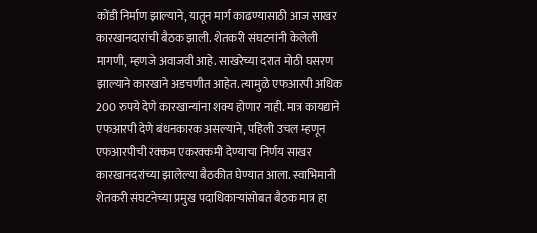कोंडी निर्माण झाल्याने, यातून मार्ग काढण्यासाठी आज साखर कारखानदारांची बैठक झाली. शेतकरी संघटनांनी केलेली मागणी, म्हणजे अवाजवी आहे. साखरेच्या दरात मोठी घसरण झाल्याने कारखाने अडचणीत आहेत. त्यामुळे एफआरपी अधिक 200 रुपये देणे कारखान्यांना शक्य होणार नाही. मात्र कायद्याने एफआरपी देणे बंधनकारक असल्याने, पहिली उचल म्हणून एफआरपीची रक्कम एकरक्कमी देण्याचा निर्णय साखर कारखानदरांच्या झालेल्या बैठकीत घेण्यात आला. स्वाभिमानी शेतकरी संघटनेच्या प्रमुख पदाधिकाऱ्यांसोबत बैठक मात्र हा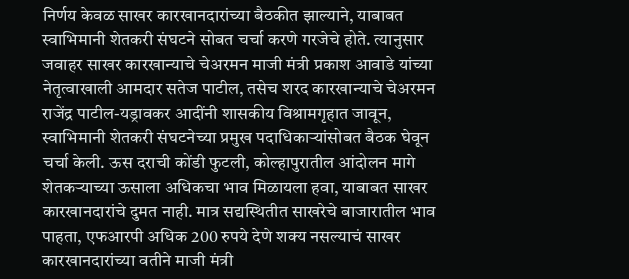निर्णय केवळ साखर कारखानदारांच्या बैठकीत झाल्याने, याबाबत स्वाभिमानी शेतकरी संघटने सोबत चर्चा करणे गरजेचे होते. त्यानुसार जवाहर साखर कारखान्याचे चेअरमन माजी मंत्री प्रकाश आवाडे यांच्या नेतृत्वाखाली आमदार सतेज पाटील, तसेच शरद कारखान्याचे चेअरमन राजेंद्र पाटील-यड्रावकर आदींनी शासकीय विश्रामगृहात जावून, स्वाभिमानी शेतकरी संघटनेच्या प्रमुख पदाधिकाऱ्यांसोबत बैठक घेवून चर्चा केली. ऊस दराची कोंडी फुटली, कोल्हापुरातील आंदोलन मागे शेतकऱ्याच्या ऊसाला अधिकचा भाव मिळायला हवा, याबाबत साखर कारखानदारांचे दुमत नाही. मात्र सद्यस्थितीत साखरेचे बाजारातील भाव पाहता, एफआरपी अधिक 200 रुपये देणे शक्य नसल्याचं साखर कारखानदारांच्या वतीने माजी मंत्री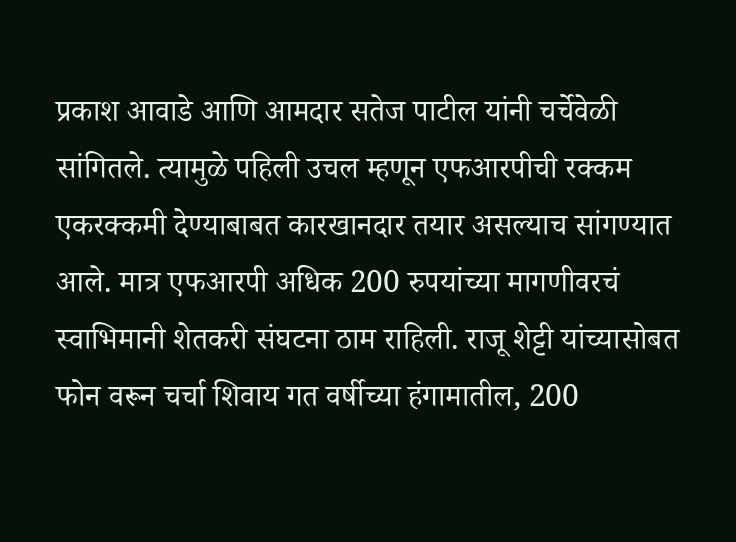प्रकाश आवाडे आणि आमदार सतेज पाटील यांनी चर्चेवेळी सांगितले. त्यामुळे पहिली उचल म्हणून एफआरपीची रक्कम एकरक्कमी देण्याबाबत कारखानदार तयार असल्याच सांगण्यात आले. मात्र एफआरपी अधिक 200 रुपयांच्या मागणीवरचं स्वाभिमानी शेतकरी संघटना ठाम राहिली. राजू शेट्टी यांच्यासोबत फोन वरून चर्चा शिवाय गत वर्षीच्या हंगामातील, 200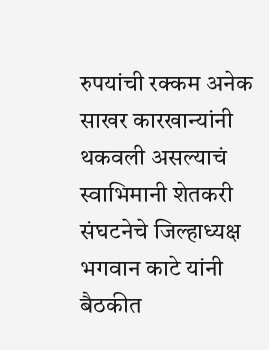रुपयांची रक्कम अनेक साखर कारखान्यांनी थकवली असल्याचं स्वाभिमानी शेतकरी संघटनेचे जिल्हाध्यक्ष भगवान काटे यांनी बैठकीत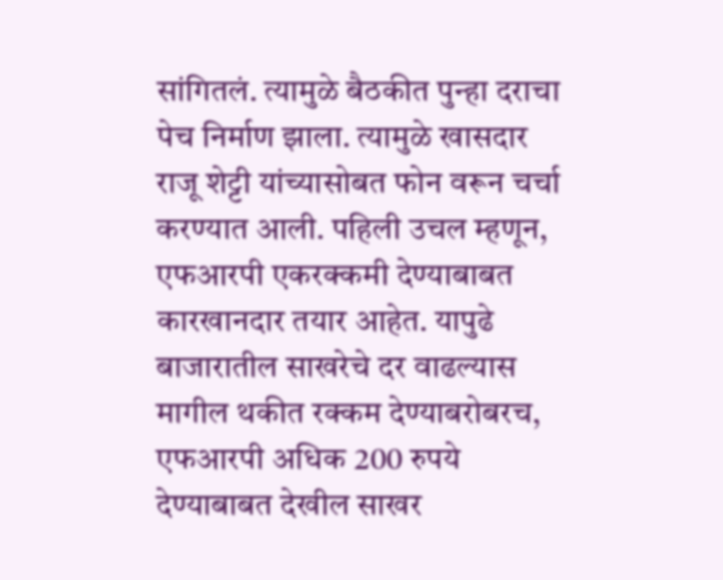सांगितलं. त्यामुळे बैठकीत पुन्हा दराचा पेच निर्माण झाला. त्यामुळे खासदार राजू शेट्टी यांच्यासोबत फोन वरून चर्चा करण्यात आली. पहिली उचल म्हणून, एफआरपी एकरक्कमी देण्याबाबत कारखानदार तयार आहेत. यापुढे बाजारातील साखरेचे दर वाढल्यास मागील थकीत रक्कम देण्याबरोबरच, एफआरपी अधिक 200 रुपये देण्याबाबत देखील साखर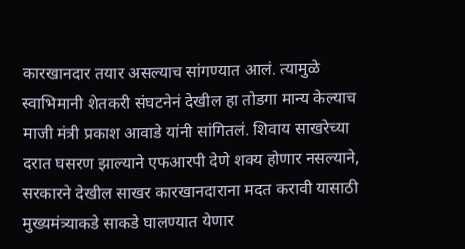कारखानदार तयार असल्याच सांगण्यात आलं. त्यामुळे स्वाभिमानी शेतकरी संघटनेनं देखील हा तोडगा मान्य केल्याच माजी मंत्री प्रकाश आवाडे यांनी सांगितलं. शिवाय साखरेच्या दरात घसरण झाल्याने एफआरपी देणे शक्य होणार नसल्याने, सरकारने देखील साखर कारखानदाराना मदत करावी यासाठी मुख्यमंत्र्याकडे साकडे घालण्यात येणार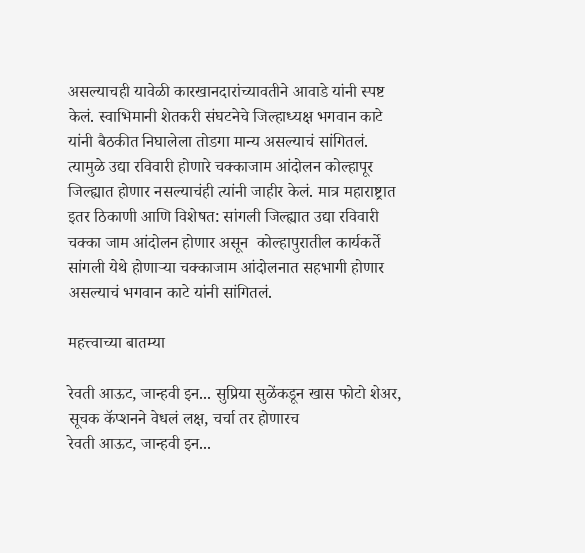असल्याचही यावेळी कारखानदारांच्यावतीने आवाडे यांनी स्पष्ट केलं. स्वाभिमानी शेतकरी संघटनेचे जिल्हाध्यक्ष भगवान काटे यांनी बैठकीत निघालेला तोडगा मान्य असल्याचं सांगितलं. त्यामुळे उद्या रविवारी होणारे चक्काजाम आंदोलन कोल्हापूर जिल्ह्यात होणार नसल्याचंही त्यांनी जाहीर केलं. मात्र महाराष्ट्रात इतर ठिकाणी आणि विशेषत: सांगली जिल्ह्यात उद्या रविवारी चक्का जाम आंदोलन होणार असून  कोल्हापुरातील कार्यकर्ते सांगली येथे होणाऱ्या चक्काजाम आंदोलनात सहभागी होणार असल्याचं भगवान काटे यांनी सांगितलं.

महत्त्वाच्या बातम्या

रेवती आऊट, जान्हवी इन... सुप्रिया सुळेंकडून खास फोटो शेअर, सूचक कॅप्शनने वेधलं लक्ष, चर्चा तर होणारच
रेवती आऊट, जान्हवी इन...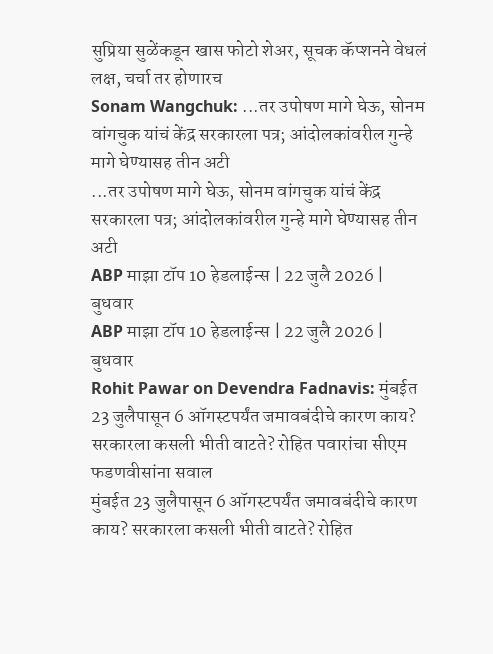सुप्रिया सुळेंकडून खास फोटो शेअर, सूचक कॅप्शनने वेधलं लक्ष, चर्चा तर होणारच
Sonam Wangchuk: ...तर उपोषण मागे घेऊ, सोनम वांगचुक यांचं केंद्र सरकारला पत्र; आंदोलकांवरील गुन्हे मागे घेण्यासह तीन अटी
...तर उपोषण मागे घेऊ, सोनम वांगचुक यांचं केंद्र सरकारला पत्र; आंदोलकांवरील गुन्हे मागे घेण्यासह तीन अटी
ABP माझा टॉप 10 हेडलाईन्स | 22 जुलै 2026 | बुधवार
ABP माझा टॉप 10 हेडलाईन्स | 22 जुलै 2026 | बुधवार
Rohit Pawar on Devendra Fadnavis: मुंबईत 23 जुलैपासून 6 ऑगस्टपर्यंत जमावबंदीचे कारण काय? सरकारला कसली भीती वाटते? रोहित पवारांचा सीएम फडणवीसांना सवाल
मुंबईत 23 जुलैपासून 6 ऑगस्टपर्यंत जमावबंदीचे कारण काय? सरकारला कसली भीती वाटते? रोहित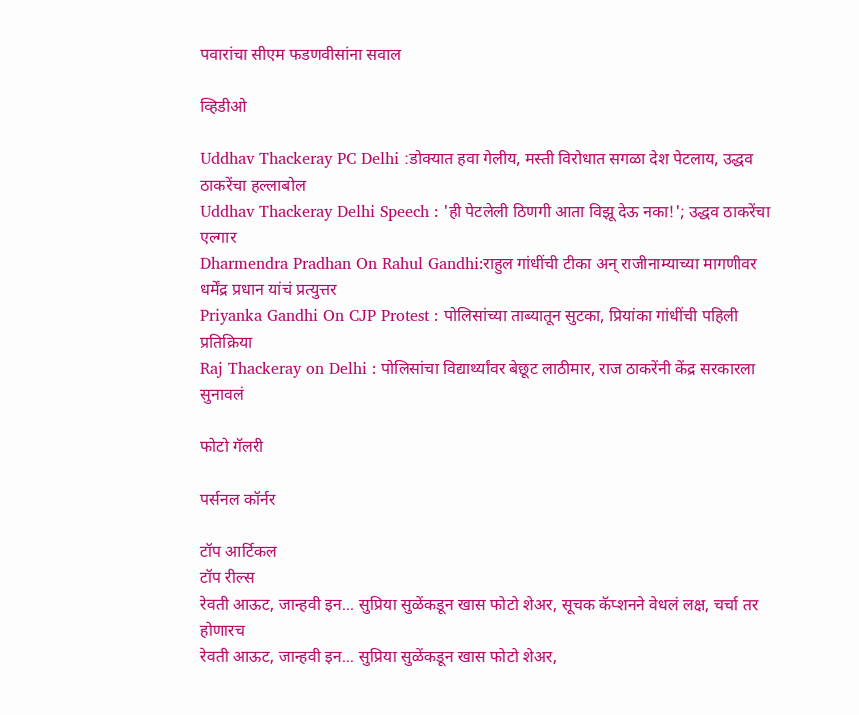पवारांचा सीएम फडणवीसांना सवाल

व्हिडीओ

Uddhav Thackeray PC Delhi :डोक्यात हवा गेलीय, मस्ती विरोधात सगळा देश पेटलाय, उद्धव ठाकरेंचा हल्लाबोल
Uddhav Thackeray Delhi Speech : 'ही पेटलेली ठिणगी आता विझू देऊ नका!'; उद्धव ठाकरेंचा एल्गार
Dharmendra Pradhan On Rahul Gandhi:राहुल गांधींची टीका अन् राजीनाम्याच्या मागणीवर धर्मेंद्र प्रधान यांचं प्रत्युत्तर
Priyanka Gandhi On CJP Protest : पोलिसांच्या ताब्यातून सुटका, प्रियांका गांधींची पहिली प्रतिक्रिया
Raj Thackeray on Delhi : पोलिसांचा विद्यार्थ्यांवर बेछूट लाठीमार, राज ठाकरेंनी केंद्र सरकारला सुनावलं

फोटो गॅलरी

पर्सनल कॉर्नर

टॉप आर्टिकल
टॉप रील्स
रेवती आऊट, जान्हवी इन... सुप्रिया सुळेंकडून खास फोटो शेअर, सूचक कॅप्शनने वेधलं लक्ष, चर्चा तर होणारच
रेवती आऊट, जान्हवी इन... सुप्रिया सुळेंकडून खास फोटो शेअर,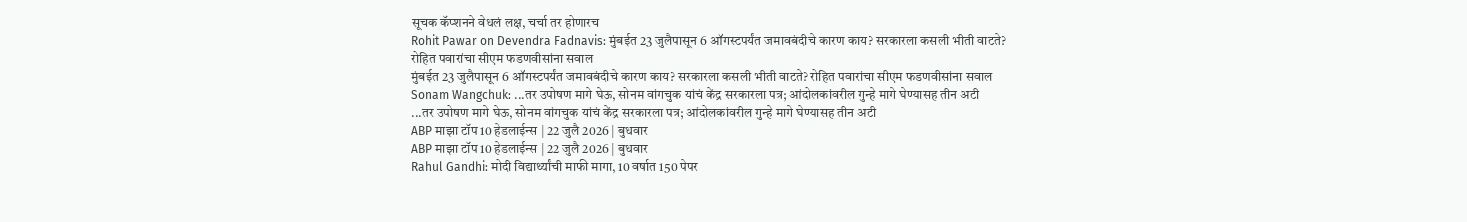सूचक कॅप्शनने वेधलं लक्ष, चर्चा तर होणारच
Rohit Pawar on Devendra Fadnavis: मुंबईत 23 जुलैपासून 6 ऑगस्टपर्यंत जमावबंदीचे कारण काय? सरकारला कसली भीती वाटते? रोहित पवारांचा सीएम फडणवीसांना सवाल
मुंबईत 23 जुलैपासून 6 ऑगस्टपर्यंत जमावबंदीचे कारण काय? सरकारला कसली भीती वाटते? रोहित पवारांचा सीएम फडणवीसांना सवाल
Sonam Wangchuk: ...तर उपोषण मागे घेऊ, सोनम वांगचुक यांचं केंद्र सरकारला पत्र; आंदोलकांवरील गुन्हे मागे घेण्यासह तीन अटी
...तर उपोषण मागे घेऊ, सोनम वांगचुक यांचं केंद्र सरकारला पत्र; आंदोलकांवरील गुन्हे मागे घेण्यासह तीन अटी
ABP माझा टॉप 10 हेडलाईन्स | 22 जुलै 2026 | बुधवार
ABP माझा टॉप 10 हेडलाईन्स | 22 जुलै 2026 | बुधवार
Rahul Gandhi: मोदी विद्यार्थ्यांची माफी मागा, 10 वर्षात 150 पेपर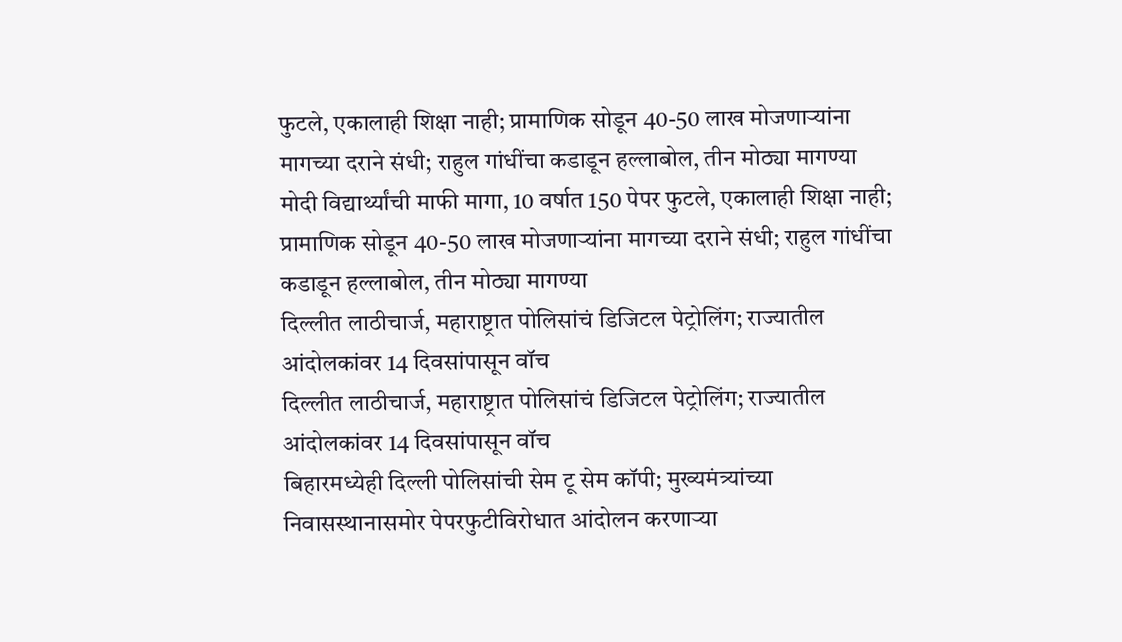फुटले, एकालाही शिक्षा नाही; प्रामाणिक सोडून 40-50 लाख मोजणाऱ्यांना मागच्या दराने संधी; राहुल गांधींचा कडाडून हल्लाबोल, तीन मोठ्या मागण्या
मोदी विद्यार्थ्यांची माफी मागा, 10 वर्षात 150 पेपर फुटले, एकालाही शिक्षा नाही; प्रामाणिक सोडून 40-50 लाख मोजणाऱ्यांना मागच्या दराने संधी; राहुल गांधींचा कडाडून हल्लाबोल, तीन मोठ्या मागण्या
दिल्लीत लाठीचार्ज, महाराष्ट्रात पोलिसांचं डिजिटल पेट्रोलिंग; राज्यातील आंदोलकांवर 14 दिवसांपासून वॉच
दिल्लीत लाठीचार्ज, महाराष्ट्रात पोलिसांचं डिजिटल पेट्रोलिंग; राज्यातील आंदोलकांवर 14 दिवसांपासून वॉच
बिहारमध्येही दिल्ली पोलिसांची सेम टू सेम कॉपी; मुख्यमंत्र्यांच्या निवासस्थानासमोर पेपरफुटीविरोधात आंदोलन करणाऱ्या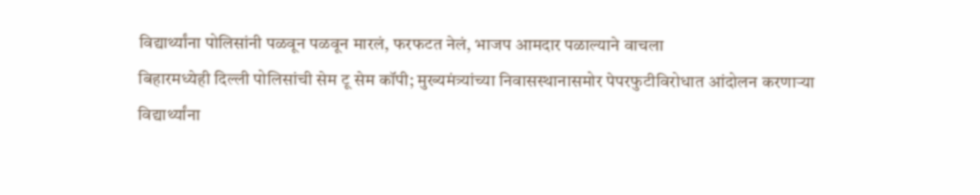विद्यार्थ्यांना पोलिसांनी पळवून पळवून मारलं, फरफटत नेलं, भाजप आमदार पळाल्याने वाचला
बिहारमध्येही दिल्ली पोलिसांची सेम टू सेम कॉपी; मुख्यमंत्र्यांच्या निवासस्थानासमोर पेपरफुटीविरोधात आंदोलन करणाऱ्या विद्यार्थ्यांना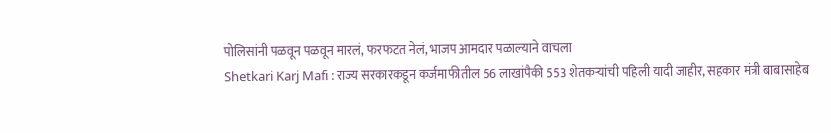पोलिसांनी पळवून पळवून मारलं, फरफटत नेलं, भाजप आमदार पळाल्याने वाचला
Shetkari Karj Mafi : राज्य सरकारकडून कर्जमाफीतील 56 लाखांपैकी 553 शेतकऱ्यांची पहिली यादी जाहीर, सहकार मंत्री बाबासाहेब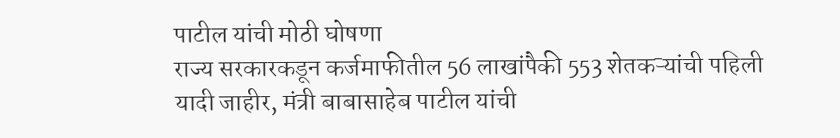पाटील यांची मोठी घोषणा
राज्य सरकारकडून कर्जमाफीतील 56 लाखांपैकी 553 शेतकऱ्यांची पहिली यादी जाहीर, मंत्री बाबासाहेब पाटील यांची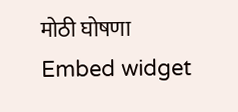मोठी घोषणा
Embed widget